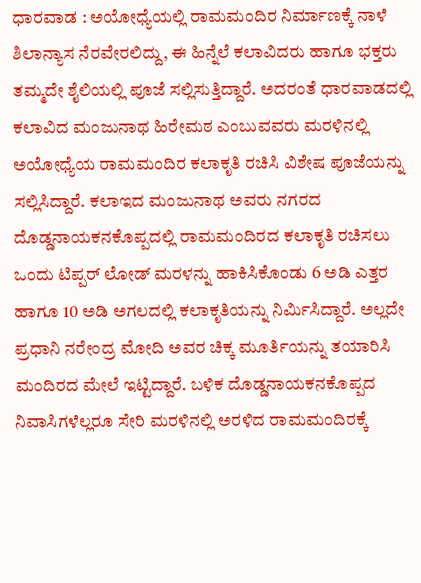ಧಾರವಾಡ : ಅಯೋಧ್ಯೆಯಲ್ಲಿ ರಾಮಮಂದಿರ ನಿರ್ಮಾಣಕ್ಕೆ ನಾಳೆ ಶಿಲಾನ್ಯಾಸ ನೆರವೇರಲಿದ್ದು, ಈ ಹಿನ್ನೆಲೆ ಕಲಾವಿದರು ಹಾಗೂ ಭಕ್ತರು ತಮ್ಮದೇ ಶೈಲಿಯಲ್ಲಿ ಪೂಜೆ ಸಲ್ಲಿಸುತ್ತಿದ್ದಾರೆ. ಅದರಂತೆ ಧಾರವಾಡದಲ್ಲಿ ಕಲಾವಿದ ಮಂಜುನಾಥ ಹಿರೇಮಠ ಎಂಬುವವರು ಮರಳಿನಲ್ಲಿ ಅಯೋಧ್ಯೆಯ ರಾಮಮಂದಿರ ಕಲಾಕೃತಿ ರಚಿಸಿ ವಿಶೇಷ ಪೂಜೆಯನ್ನು ಸಲ್ಲಿಸಿದ್ದಾರೆ. ಕಲಾಇದ ಮಂಜುನಾಥ ಅವರು ನಗರದ ದೊಡ್ಡನಾಯಕನಕೊಪ್ಪದಲ್ಲಿ ರಾಮಮಂದಿರದ ಕಲಾಕೃತಿ ರಚಿಸಲು ಒಂದು ಟಿಪ್ಪರ್ ಲೋಡ್ ಮರಳನ್ನು ಹಾಕಿಸಿಕೊಂಡು 6 ಅಡಿ ಎತ್ತರ ಹಾಗೂ 10 ಅಡಿ ಅಗಲದಲ್ಲಿ ಕಲಾಕೃತಿಯನ್ನು ನಿರ್ಮಿಸಿದ್ದಾರೆ. ಅಲ್ಲದೇ ಪ್ರಧಾನಿ ನರೇಂದ್ರ ಮೋದಿ ಅವರ ಚಿಕ್ಕ ಮೂರ್ತಿಯನ್ನು ತಯಾರಿಸಿ ಮಂದಿರದ ಮೇಲೆ ಇಟ್ಟಿದ್ದಾರೆ. ಬಳಿಕ ದೊಡ್ಡನಾಯಕನಕೊಪ್ಪದ ನಿವಾಸಿಗಳೆಲ್ಲರೂ ಸೇರಿ ಮರಳಿನಲ್ಲಿ ಅರಳಿದ ರಾಮಮಂದಿರಕ್ಕೆ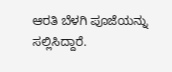ಆರತಿ ಬೆಳಗಿ ಪೂಜೆಯನ್ನು ಸಲ್ಲಿಸಿದ್ದಾರೆ.